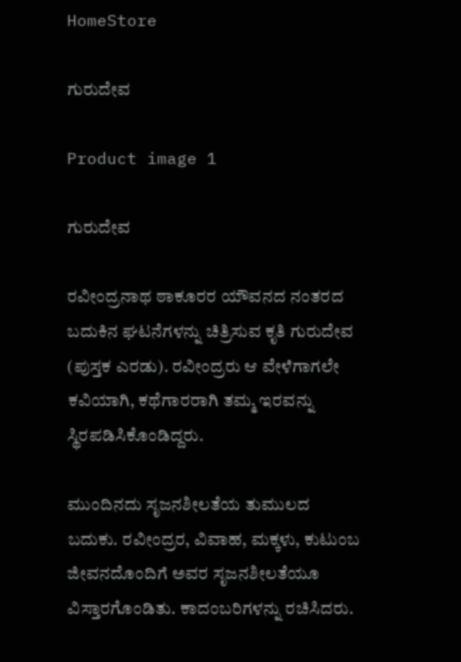HomeStore

ಗುರುದೇವ

Product image 1

ಗುರುದೇವ

ರವೀಂದ್ರನಾಥ ಠಾಕೂರರ ಯೌವನದ ನಂತರದ ಬದುಕಿನ ಘಟನೆಗಳನ್ನು ಚಿತ್ರಿಸುವ ಕೃತಿ ಗುರುದೇವ (ಪುಸ್ತಕ ಎರಡು). ರವೀಂದ್ರರು ಆ ವೇಳೆಗಾಗಲೇ ಕವಿಯಾಗಿ, ಕಥೆಗಾರರಾಗಿ ತಮ್ಮ ಇರವನ್ನು ಸ್ಥಿರಪಡಿಸಿಕೊಂಡಿದ್ದರು.

ಮುಂದಿನದು ಸೃಜನಶೀಲತೆಯ ತುಮುಲದ ಬದುಕು. ರವೀಂದ್ರರ, ವಿವಾಹ, ಮಕ್ಕಳು, ಕುಟುಂಬ ಜೀವನದೊಂದಿಗೆ ಅವರ ಸೃಜನಶೀಲತೆಯೂ ವಿಸ್ತಾರಗೊಂಡಿತು. ಕಾದಂಬರಿಗಳನ್ನು ರಚಿಸಿದರು.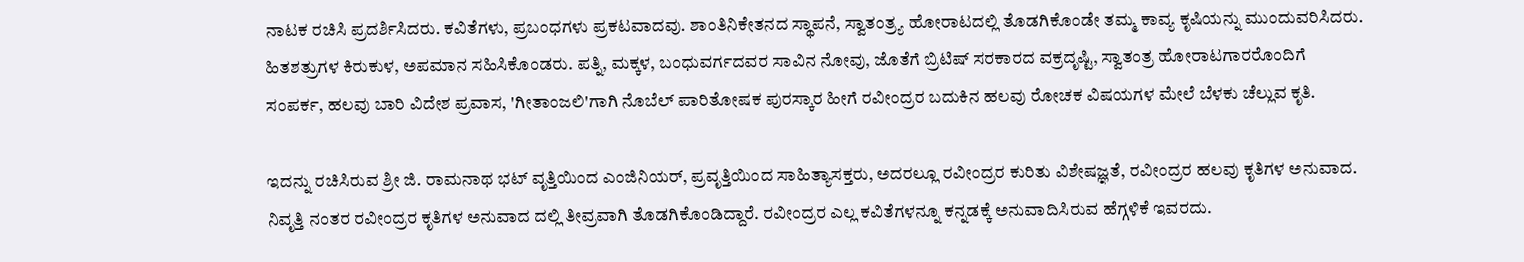ನಾಟಕ ರಚಿಸಿ ಪ್ರದರ್ಶಿಸಿದರು. ಕವಿತೆಗಳು, ಪ್ರಬಂಧಗಳು ಪ್ರಕಟವಾದವು. ಶಾಂತಿನಿಕೇತನದ ಸ್ಥಾಪನೆ, ಸ್ವಾತಂತ್ರ್ಯ ಹೋರಾಟದಲ್ಲಿ ತೊಡಗಿಕೊಂಡೇ ತಮ್ಮ ಕಾವ್ಯ ಕೃಷಿಯನ್ನು ಮುಂದುವರಿಸಿದರು. ಹಿತಶತ್ರುಗಳ ಕಿರುಕುಳ, ಅಪಮಾನ ಸಹಿಸಿಕೊಂಡರು. ಪತ್ನಿ, ಮಕ್ಕಳ, ಬಂಧುವರ್ಗದವರ ಸಾವಿನ ನೋವು, ಜೊತೆಗೆ ಬ್ರಿಟಿಷ್ ಸರಕಾರದ ವಕ್ರದೃಷ್ಟಿ, ಸ್ವಾತಂತ್ರ ಹೋರಾಟಗಾರರೊಂದಿಗೆ ಸಂಪರ್ಕ, ಹಲವು ಬಾರಿ ವಿದೇಶ ಪ್ರವಾಸ, 'ಗೀತಾಂಜಲಿ'ಗಾಗಿ ನೊಬೆಲ್ ಪಾರಿತೋಷಕ ಪುರಸ್ಕಾರ ಹೀಗೆ ರವೀಂದ್ರರ ಬದುಕಿನ ಹಲವು ರೋಚಕ ವಿಷಯಗಳ ಮೇಲೆ ಬೆಳಕು ಚೆಲ್ಲುವ ಕೃತಿ.

ಇದನ್ನು ರಚಿಸಿರುವ ಶ್ರೀ ಜಿ. ರಾಮನಾಥ ಭಟ್ ವೃತ್ತಿಯಿಂದ ಎಂಜಿನಿಯರ್‌, ಪ್ರವೃತ್ತಿಯಿಂದ ಸಾಹಿತ್ಯಾಸಕ್ತರು, ಅದರಲ್ಲೂ ರವೀಂದ್ರರ ಕುರಿತು ವಿಶೇಷಜ್ಞತೆ, ರವೀಂದ್ರರ ಹಲವು ಕೃತಿಗಳ ಅನುವಾದ. ನಿವೃತ್ತಿ ನಂತರ ರವೀಂದ್ರರ ಕೃತಿಗಳ ಅನುವಾದ ದಲ್ಲಿ ತೀವ್ರವಾಗಿ ತೊಡಗಿಕೊಂಡಿದ್ದಾರೆ. ರವೀಂದ್ರರ ಎಲ್ಲ ಕವಿತೆಗಳನ್ನೂ ಕನ್ನಡಕ್ಕೆ ಅನುವಾದಿಸಿರುವ ಹೆಗ್ಗಳಿಕೆ ಇವರದು.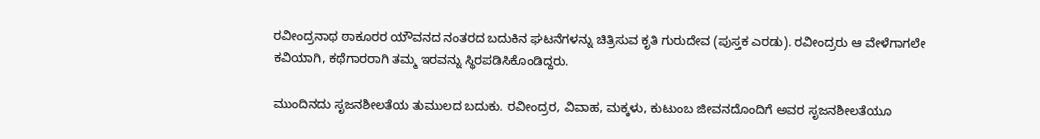ರವೀಂದ್ರನಾಥ ಠಾಕೂರರ ಯೌವನದ ನಂತರದ ಬದುಕಿನ ಘಟನೆಗಳನ್ನು ಚಿತ್ರಿಸುವ ಕೃತಿ ಗುರುದೇವ (ಪುಸ್ತಕ ಎರಡು). ರವೀಂದ್ರರು ಆ ವೇಳೆಗಾಗಲೇ ಕವಿಯಾಗಿ, ಕಥೆಗಾರರಾಗಿ ತಮ್ಮ ಇರವನ್ನು ಸ್ಥಿರಪಡಿಸಿಕೊಂಡಿದ್ದರು.

ಮುಂದಿನದು ಸೃಜನಶೀಲತೆಯ ತುಮುಲದ ಬದುಕು. ರವೀಂದ್ರರ, ವಿವಾಹ, ಮಕ್ಕಳು, ಕುಟುಂಬ ಜೀವನದೊಂದಿಗೆ ಅವರ ಸೃಜನಶೀಲತೆಯೂ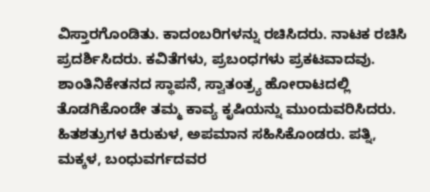ವಿಸ್ತಾರಗೊಂಡಿತು. ಕಾದಂಬರಿಗಳನ್ನು ರಚಿಸಿದರು. ನಾಟಕ ರಚಿಸಿ ಪ್ರದರ್ಶಿಸಿದರು. ಕವಿತೆಗಳು, ಪ್ರಬಂಧಗಳು ಪ್ರಕಟವಾದವು. ಶಾಂತಿನಿಕೇತನದ ಸ್ಥಾಪನೆ, ಸ್ವಾತಂತ್ರ್ಯ ಹೋರಾಟದಲ್ಲಿ ತೊಡಗಿಕೊಂಡೇ ತಮ್ಮ ಕಾವ್ಯ ಕೃಷಿಯನ್ನು ಮುಂದುವರಿಸಿದರು. ಹಿತಶತ್ರುಗಳ ಕಿರುಕುಳ, ಅಪಮಾನ ಸಹಿಸಿಕೊಂಡರು. ಪತ್ನಿ, ಮಕ್ಕಳ, ಬಂಧುವರ್ಗದವರ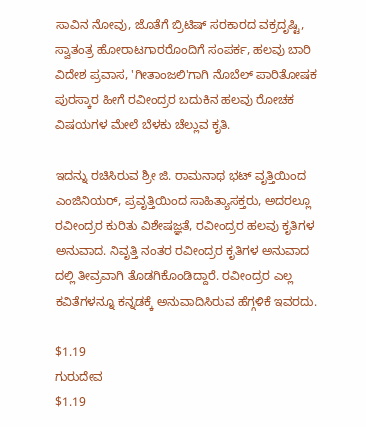ಸಾವಿನ ನೋವು, ಜೊತೆಗೆ ಬ್ರಿಟಿಷ್ ಸರಕಾರದ ವಕ್ರದೃಷ್ಟಿ, ಸ್ವಾತಂತ್ರ ಹೋರಾಟಗಾರರೊಂದಿಗೆ ಸಂಪರ್ಕ, ಹಲವು ಬಾರಿ ವಿದೇಶ ಪ್ರವಾಸ, 'ಗೀತಾಂಜಲಿ'ಗಾಗಿ ನೊಬೆಲ್ ಪಾರಿತೋಷಕ ಪುರಸ್ಕಾರ ಹೀಗೆ ರವೀಂದ್ರರ ಬದುಕಿನ ಹಲವು ರೋಚಕ ವಿಷಯಗಳ ಮೇಲೆ ಬೆಳಕು ಚೆಲ್ಲುವ ಕೃತಿ.

ಇದನ್ನು ರಚಿಸಿರುವ ಶ್ರೀ ಜಿ. ರಾಮನಾಥ ಭಟ್ ವೃತ್ತಿಯಿಂದ ಎಂಜಿನಿಯರ್‌, ಪ್ರವೃತ್ತಿಯಿಂದ ಸಾಹಿತ್ಯಾಸಕ್ತರು, ಅದರಲ್ಲೂ ರವೀಂದ್ರರ ಕುರಿತು ವಿಶೇಷಜ್ಞತೆ, ರವೀಂದ್ರರ ಹಲವು ಕೃತಿಗಳ ಅನುವಾದ. ನಿವೃತ್ತಿ ನಂತರ ರವೀಂದ್ರರ ಕೃತಿಗಳ ಅನುವಾದ ದಲ್ಲಿ ತೀವ್ರವಾಗಿ ತೊಡಗಿಕೊಂಡಿದ್ದಾರೆ. ರವೀಂದ್ರರ ಎಲ್ಲ ಕವಿತೆಗಳನ್ನೂ ಕನ್ನಡಕ್ಕೆ ಅನುವಾದಿಸಿರುವ ಹೆಗ್ಗಳಿಕೆ ಇವರದು.

$1.19
ಗುರುದೇವ
$1.19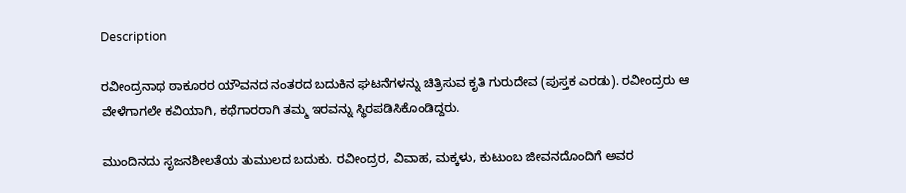Description

ರವೀಂದ್ರನಾಥ ಠಾಕೂರರ ಯೌವನದ ನಂತರದ ಬದುಕಿನ ಘಟನೆಗಳನ್ನು ಚಿತ್ರಿಸುವ ಕೃತಿ ಗುರುದೇವ (ಪುಸ್ತಕ ಎರಡು). ರವೀಂದ್ರರು ಆ ವೇಳೆಗಾಗಲೇ ಕವಿಯಾಗಿ, ಕಥೆಗಾರರಾಗಿ ತಮ್ಮ ಇರವನ್ನು ಸ್ಥಿರಪಡಿಸಿಕೊಂಡಿದ್ದರು.

ಮುಂದಿನದು ಸೃಜನಶೀಲತೆಯ ತುಮುಲದ ಬದುಕು. ರವೀಂದ್ರರ, ವಿವಾಹ, ಮಕ್ಕಳು, ಕುಟುಂಬ ಜೀವನದೊಂದಿಗೆ ಅವರ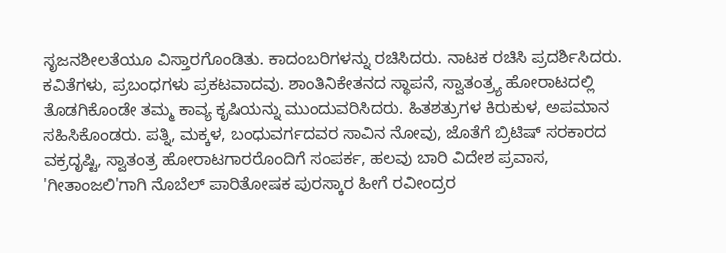ಸೃಜನಶೀಲತೆಯೂ ವಿಸ್ತಾರಗೊಂಡಿತು. ಕಾದಂಬರಿಗಳನ್ನು ರಚಿಸಿದರು. ನಾಟಕ ರಚಿಸಿ ಪ್ರದರ್ಶಿಸಿದರು. ಕವಿತೆಗಳು, ಪ್ರಬಂಧಗಳು ಪ್ರಕಟವಾದವು. ಶಾಂತಿನಿಕೇತನದ ಸ್ಥಾಪನೆ, ಸ್ವಾತಂತ್ರ್ಯ ಹೋರಾಟದಲ್ಲಿ ತೊಡಗಿಕೊಂಡೇ ತಮ್ಮ ಕಾವ್ಯ ಕೃಷಿಯನ್ನು ಮುಂದುವರಿಸಿದರು. ಹಿತಶತ್ರುಗಳ ಕಿರುಕುಳ, ಅಪಮಾನ ಸಹಿಸಿಕೊಂಡರು. ಪತ್ನಿ, ಮಕ್ಕಳ, ಬಂಧುವರ್ಗದವರ ಸಾವಿನ ನೋವು, ಜೊತೆಗೆ ಬ್ರಿಟಿಷ್ ಸರಕಾರದ ವಕ್ರದೃಷ್ಟಿ, ಸ್ವಾತಂತ್ರ ಹೋರಾಟಗಾರರೊಂದಿಗೆ ಸಂಪರ್ಕ, ಹಲವು ಬಾರಿ ವಿದೇಶ ಪ್ರವಾಸ, 'ಗೀತಾಂಜಲಿ'ಗಾಗಿ ನೊಬೆಲ್ ಪಾರಿತೋಷಕ ಪುರಸ್ಕಾರ ಹೀಗೆ ರವೀಂದ್ರರ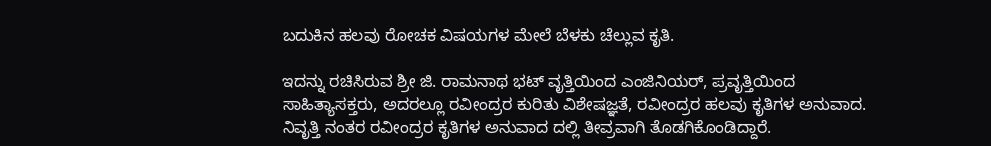ಬದುಕಿನ ಹಲವು ರೋಚಕ ವಿಷಯಗಳ ಮೇಲೆ ಬೆಳಕು ಚೆಲ್ಲುವ ಕೃತಿ.

ಇದನ್ನು ರಚಿಸಿರುವ ಶ್ರೀ ಜಿ. ರಾಮನಾಥ ಭಟ್ ವೃತ್ತಿಯಿಂದ ಎಂಜಿನಿಯರ್‌, ಪ್ರವೃತ್ತಿಯಿಂದ ಸಾಹಿತ್ಯಾಸಕ್ತರು, ಅದರಲ್ಲೂ ರವೀಂದ್ರರ ಕುರಿತು ವಿಶೇಷಜ್ಞತೆ, ರವೀಂದ್ರರ ಹಲವು ಕೃತಿಗಳ ಅನುವಾದ. ನಿವೃತ್ತಿ ನಂತರ ರವೀಂದ್ರರ ಕೃತಿಗಳ ಅನುವಾದ ದಲ್ಲಿ ತೀವ್ರವಾಗಿ ತೊಡಗಿಕೊಂಡಿದ್ದಾರೆ.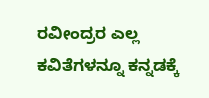ರವೀಂದ್ರರ ಎಲ್ಲ ಕವಿತೆಗಳನ್ನೂ ಕನ್ನಡಕ್ಕೆ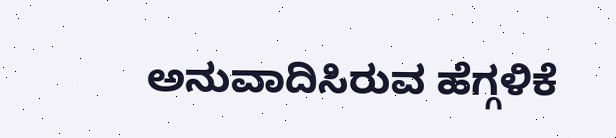ಅನುವಾದಿಸಿರುವ ಹೆಗ್ಗಳಿಕೆ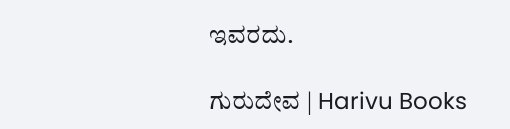ಇವರದು.

ಗುರುದೇವ | Harivu Books